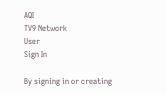AQI
TV9 Network
User
Sign In

By signing in or creating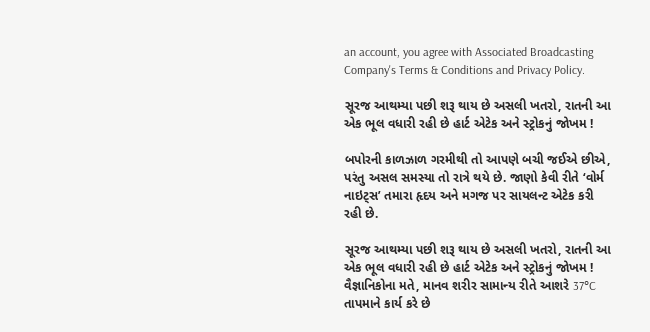an account, you agree with Associated Broadcasting Company's Terms & Conditions and Privacy Policy.

સૂરજ આથમ્યા પછી શરૂ થાય છે અસલી ખતરો, રાતની આ એક ભૂલ વધારી રહી છે હાર્ટ એટેક અને સ્ટ્રોકનું જોખમ !

બપોરની કાળઝાળ ગરમીથી તો આપણે બચી જઈએ છીએ, પરંતુ અસલ સમસ્યા તો રાત્રે થયે છે. જાણો કેવી રીતે ‘વોર્મ નાઇટ્સ’ તમારા હૃદય અને મગજ પર સાયલન્ટ એટેક કરી રહી છે.

સૂરજ આથમ્યા પછી શરૂ થાય છે અસલી ખતરો, રાતની આ એક ભૂલ વધારી રહી છે હાર્ટ એટેક અને સ્ટ્રોકનું જોખમ !
વૈજ્ઞાનિકોના મતે, માનવ શરીર સામાન્ય રીતે આશરે 37°C તાપમાને કાર્ય કરે છે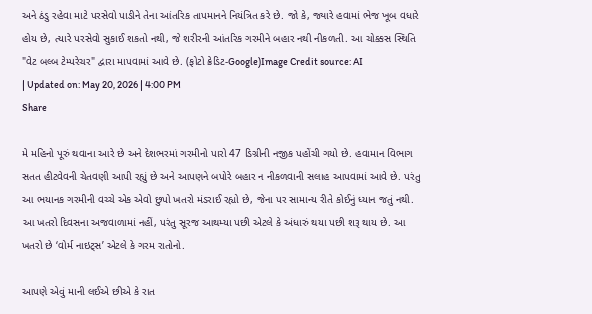અને ઠંડુ રહેવા માટે પરસેવો પાડીને તેના આંતરિક તાપમાનને નિયંત્રિત કરે છે. જો કે, જ્યારે હવામાં ભેજ ખૂબ વધારે હોય છે, ત્યારે પરસેવો સુકાઈ શકતો નથી, જે શરીરની આંતરિક ગરમીને બહાર નથી નીકળતી. આ ચોક્કસ સ્થિતિ "વેટ બલ્બ ટેમ્પરેચર" દ્વારા માપવામાં આવે છે. (ફોટો ક્રેડિટ-Google)Image Credit source: AI
| Updated on: May 20, 2026 | 4:00 PM
Share

મે મહિનો પૂરું થવાના આરે છે અને દેશભરમાં ગરમીનો પારો 47 ડિગ્રીની નજીક પહોંચી ગયો છે. હવામાન વિભાગ સતત હીટવેવની ચેતવણી આપી રહ્યું છે અને આપણને બપોરે બહાર ન નીકળવાની સલાહ આપવામાં આવે છે. પરંતુ આ ભયાનક ગરમીની વચ્ચે એક એવો છુપો ખતરો મંડરાઈ રહ્યો છે, જેના પર સામાન્ય રીતે કોઈનું ધ્યાન જતું નથી. આ ખતરો દિવસના અજવાળામાં નહીં, પરંતુ સૂરજ આથમ્યા પછી એટલે કે અંધારું થયા પછી શરૂ થાય છે. આ ખતરો છે ‘વોર્મ નાઇટ્સ’ એટલે કે ગરમ રાતોનો.

આપણે એવું માની લઈએ છીએ કે રાત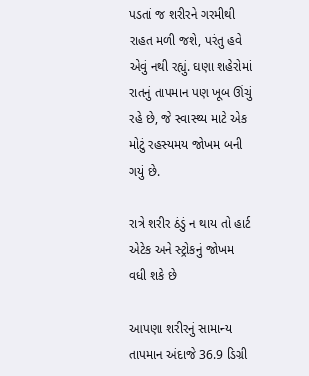પડતાં જ શરીરને ગરમીથી રાહત મળી જશે, પરંતુ હવે એવું નથી રહ્યું. ઘણા શહેરોમાં રાતનું તાપમાન પણ ખૂબ ઊંચું રહે છે, જે સ્વાસ્થ્ય માટે એક મોટું રહસ્યમય જોખમ બની ગયું છે.

રાત્રે શરીર ઠંડું ન થાય તો હાર્ટ એટેક અને સ્ટ્રોકનું જોખમ વધી શકે છે

આપણા શરીરનું સામાન્ય તાપમાન અંદાજે 36.9 ડિગ્રી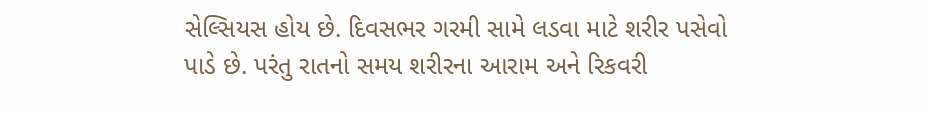સેલ્સિયસ હોય છે. દિવસભર ગરમી સામે લડવા માટે શરીર પસેવો પાડે છે. પરંતુ રાતનો સમય શરીરના આરામ અને રિકવરી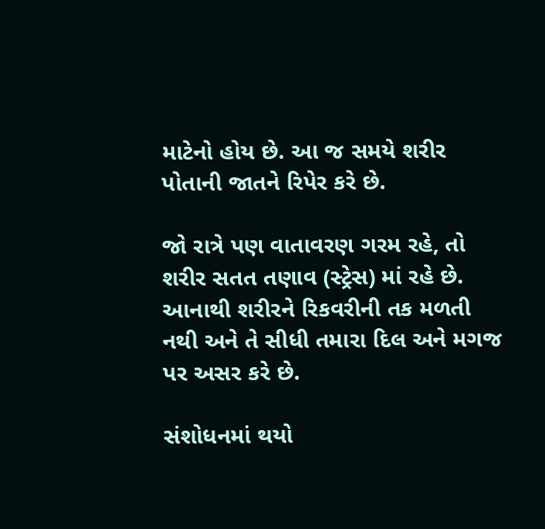માટેનો હોય છે. આ જ સમયે શરીર પોતાની જાતને રિપેર કરે છે.

જો રાત્રે પણ વાતાવરણ ગરમ રહે, તો શરીર સતત તણાવ (સ્ટ્રેસ) માં રહે છે. આનાથી શરીરને રિકવરીની તક મળતી નથી અને તે સીધી તમારા દિલ અને મગજ પર અસર કરે છે.

સંશોધનમાં થયો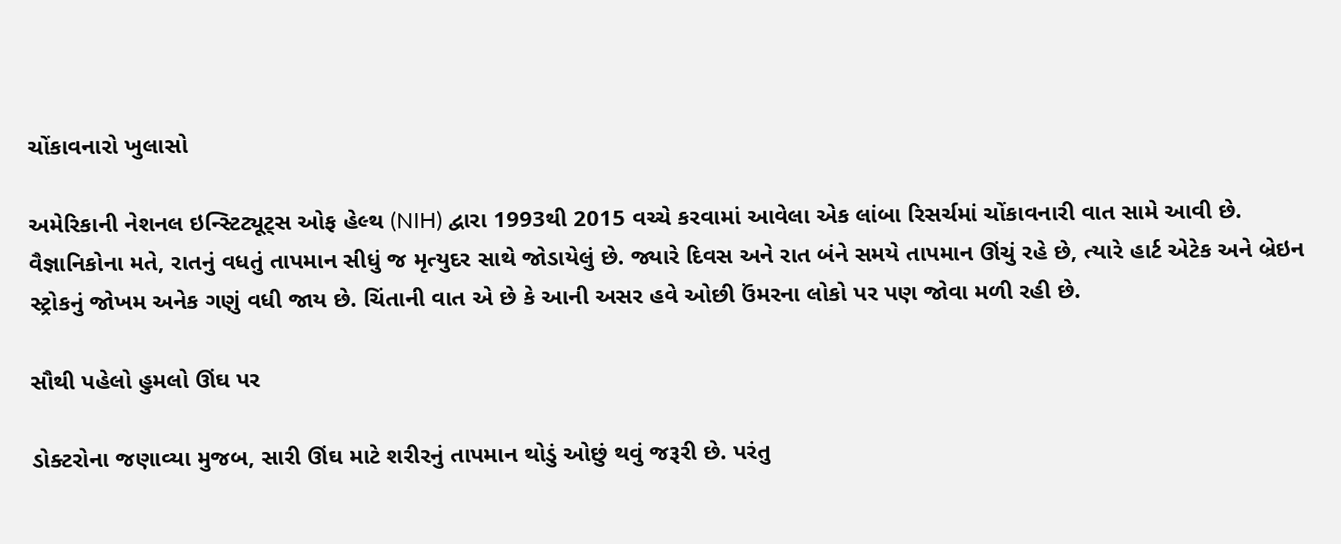ચોંકાવનારો ખુલાસો

અમેરિકાની નેશનલ ઇન્સ્ટિટ્યૂટ્સ ઓફ હેલ્થ (NIH) દ્વારા 1993થી 2015 વચ્ચે કરવામાં આવેલા એક લાંબા રિસર્ચમાં ચોંકાવનારી વાત સામે આવી છે. વૈજ્ઞાનિકોના મતે, રાતનું વધતું તાપમાન સીધું જ મૃત્યુદર સાથે જોડાયેલું છે. જ્યારે દિવસ અને રાત બંને સમયે તાપમાન ઊંચું રહે છે, ત્યારે હાર્ટ એટેક અને બ્રેઇન સ્ટ્રોકનું જોખમ અનેક ગણું વધી જાય છે. ચિંતાની વાત એ છે કે આની અસર હવે ઓછી ઉંમરના લોકો પર પણ જોવા મળી રહી છે.

સૌથી પહેલો હુમલો ઊંઘ પર

ડોક્ટરોના જણાવ્યા મુજબ, સારી ઊંઘ માટે શરીરનું તાપમાન થોડું ઓછું થવું જરૂરી છે. પરંતુ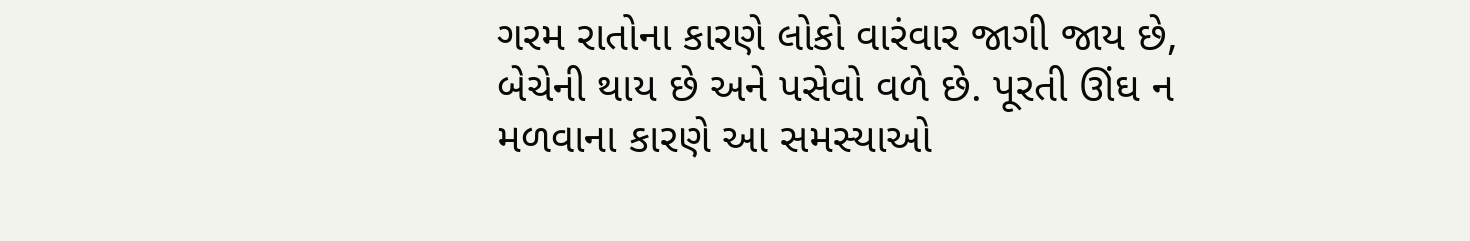ગરમ રાતોના કારણે લોકો વારંવાર જાગી જાય છે, બેચેની થાય છે અને પસેવો વળે છે. પૂરતી ઊંઘ ન મળવાના કારણે આ સમસ્યાઓ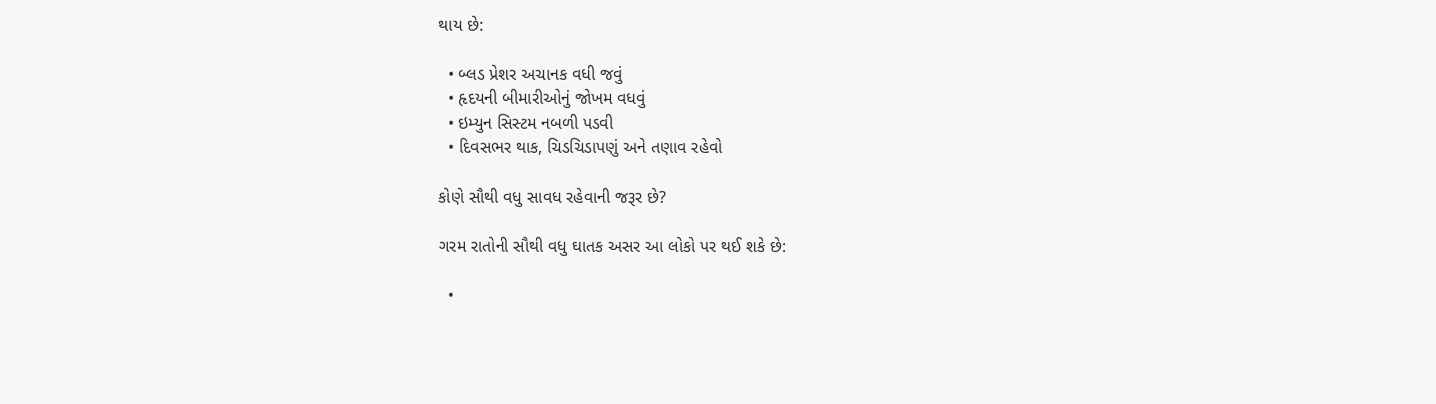થાય છે:

  • બ્લડ પ્રેશર અચાનક વધી જવું
  • હૃદયની બીમારીઓનું જોખમ વધવું
  • ઇમ્યુન સિસ્ટમ નબળી પડવી
  • દિવસભર થાક, ચિડચિડાપણું અને તણાવ રહેવો

કોણે સૌથી વધુ સાવધ રહેવાની જરૂર છે?

ગરમ રાતોની સૌથી વધુ ઘાતક અસર આ લોકો પર થઈ શકે છે:

  •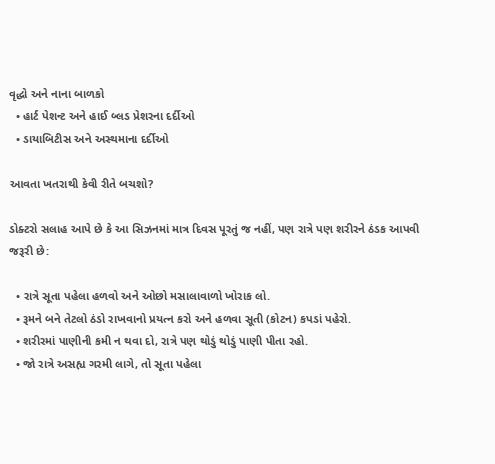વૃદ્ધો અને નાના બાળકો
  • હાર્ટ પેશન્ટ અને હાઈ બ્લડ પ્રેશરના દર્દીઓ
  • ડાયાબિટીસ અને અસ્થમાના દર્દીઓ

આવતા ખતરાથી કેવી રીતે બચશો?

ડોક્ટરો સલાહ આપે છે કે આ સિઝનમાં માત્ર દિવસ પૂરતું જ નહીં, પણ રાત્રે પણ શરીરને ઠંડક આપવી જરૂરી છે:

  • રાત્રે સૂતા પહેલા હળવો અને ઓછો મસાલાવાળો ખોરાક લો.
  • રૂમને બને તેટલો ઠંડો રાખવાનો પ્રયત્ન કરો અને હળવા સૂતી (કોટન) કપડાં પહેરો.
  • શરીરમાં પાણીની કમી ન થવા દો, રાત્રે પણ થોડું થોડું પાણી પીતા રહો.
  • જો રાત્રે અસહ્ય ગરમી લાગે, તો સૂતા પહેલા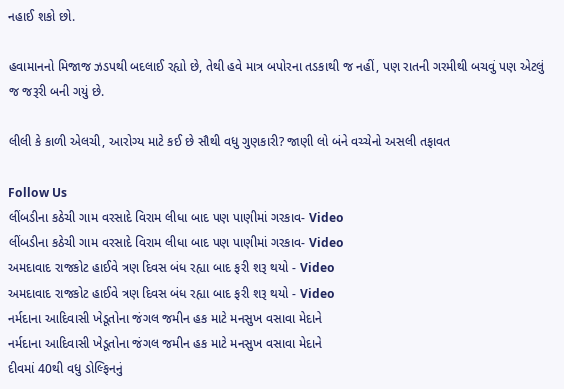નહાઈ શકો છો.

હવામાનનો મિજાજ ઝડપથી બદલાઈ રહ્યો છે, તેથી હવે માત્ર બપોરના તડકાથી જ નહીં, પણ રાતની ગરમીથી બચવું પણ એટલું જ જરૂરી બની ગયું છે.

લીલી કે કાળી એલચી, આરોગ્ય માટે કઈ છે સૌથી વધુ ગુણકારી? જાણી લો બંને વચ્ચેનો અસલી તફાવત

Follow Us
લીંબડીના કઠેચી ગામ વરસાદે વિરામ લીધા બાદ પણ પાણીમાં ગરકાવ- Video
લીંબડીના કઠેચી ગામ વરસાદે વિરામ લીધા બાદ પણ પાણીમાં ગરકાવ- Video
અમદાવાદ રાજકોટ હાઈવે ત્રણ દિવસ બંધ રહ્યા બાદ ફરી શરૂ થયો - Video
અમદાવાદ રાજકોટ હાઈવે ત્રણ દિવસ બંધ રહ્યા બાદ ફરી શરૂ થયો - Video
નર્મદાના આદિવાસી ખેડૂતોના જંગલ જમીન હક માટે મનસુખ વસાવા મેદાને
નર્મદાના આદિવાસી ખેડૂતોના જંગલ જમીન હક માટે મનસુખ વસાવા મેદાને
દીવમાં 40થી વધુ ડોલ્ફિનનું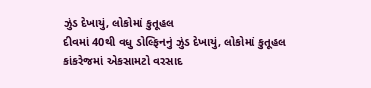ઝુંડ દેખાયું, લોકોમાં કુતૂહલ
દીવમાં 40થી વધુ ડોલ્ફિનનું ઝુંડ દેખાયું, લોકોમાં કુતૂહલ
કાંકરેજમાં એકસામટો વરસાદ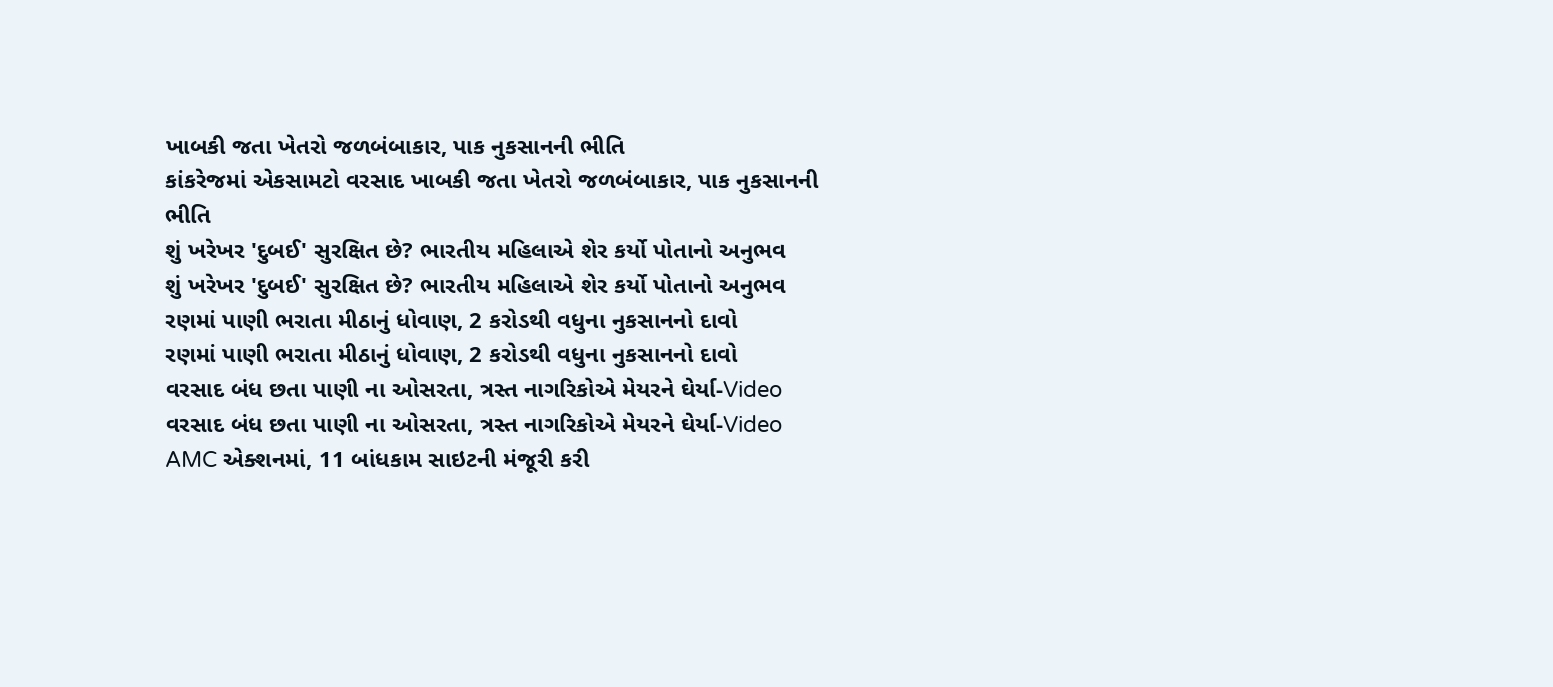ખાબકી જતા ખેતરો જળબંબાકાર, પાક નુકસાનની ભીતિ
કાંકરેજમાં એકસામટો વરસાદ ખાબકી જતા ખેતરો જળબંબાકાર, પાક નુકસાનની ભીતિ
શું ખરેખર 'દુબઈ' સુરક્ષિત છે? ભારતીય મહિલાએ શેર કર્યો પોતાનો અનુભવ
શું ખરેખર 'દુબઈ' સુરક્ષિત છે? ભારતીય મહિલાએ શેર કર્યો પોતાનો અનુભવ
રણમાં પાણી ભરાતા મીઠાનું ધોવાણ, 2 કરોડથી વધુના નુકસાનનો દાવો
રણમાં પાણી ભરાતા મીઠાનું ધોવાણ, 2 કરોડથી વધુના નુકસાનનો દાવો
વરસાદ બંધ છતા પાણી ના ઓસરતા, ત્રસ્ત નાગરિકોએ મેયરને ઘેર્યા-Video
વરસાદ બંધ છતા પાણી ના ઓસરતા, ત્રસ્ત નાગરિકોએ મેયરને ઘેર્યા-Video
AMC એક્શનમાં, 11 બાંધકામ સાઇટની મંજૂરી કરી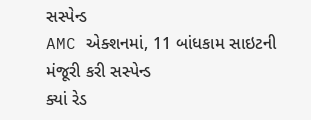સસ્પેન્ડ
AMC એક્શનમાં, 11 બાંધકામ સાઇટની મંજૂરી કરી સસ્પેન્ડ
ક્યાં રેડ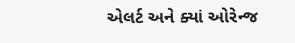એલર્ટ અને ક્યાં ઓરેન્જ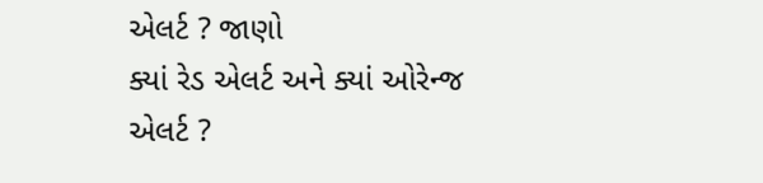એલર્ટ ? જાણો
ક્યાં રેડ એલર્ટ અને ક્યાં ઓરેન્જ એલર્ટ ?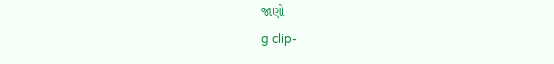જાણો
g clip-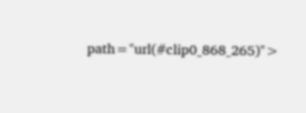path="url(#clip0_868_265)">